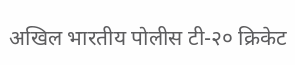अखिल भारतीय पोलीस टी-२० क्रिकेट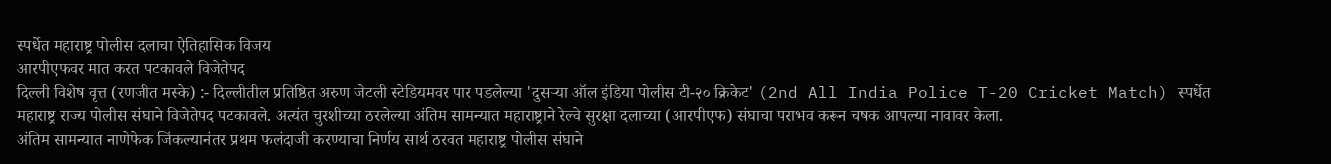स्पर्धेत महाराष्ट्र पोलीस दलाचा ऐतिहासिक विजय
आरपीएफवर मात करत पटकावले विजेतेपद
दिल्ली विशेष वृत्त (रणजीत मस्के) :- दिल्लीतील प्रतिष्ठित अरुण जेटली स्टेडियमवर पार पडलेल्या 'दुसऱ्या ऑल इंडिया पोलीस टी-२० क्रिकेट' (2nd All India Police T-20 Cricket Match) स्पर्धेत महाराष्ट्र राज्य पोलीस संघाने विजेतेपद पटकावले. अत्यंत चुरशीच्या ठरलेल्या अंतिम सामन्यात महाराष्ट्राने रेल्वे सुरक्षा दलाच्या (आरपीएफ) संघाचा पराभव करून चषक आपल्या नावावर केला.
अंतिम सामन्यात नाणेफेक जिंकल्यानंतर प्रथम फलंदाजी करण्याचा निर्णय सार्थ ठरवत महाराष्ट्र पोलीस संघाने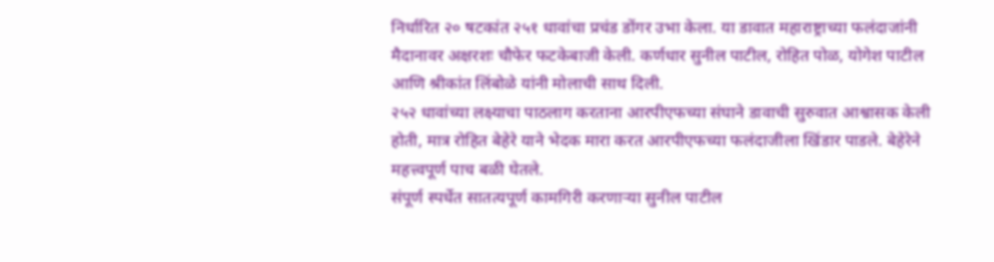निर्धारित २० षटकांत २५१ धावांचा प्रचंड डोंगर उभा केला. या डावात महाराष्ट्राच्या फलंदाजांनी मैदानावर अक्षरशः चौफेर फटकेबाजी केली. कर्णधार सुनील पाटील, रोहित पोळ, योगेश पाटील आणि श्रीकांत लिंबोळे यांनी मोलाची साथ दिली.
२५२ धावांच्या लक्ष्याचा पाठलाग करताना आरपीएफच्या संघाने डावाची सुरुवात आश्वासक केली होती, मात्र रोहित बेहेरे याने भेदक मारा करत आरपीएफच्या फलंदाजीला खिंडार पाडले. बेहेरेने महत्त्वपूर्ण पाच बळी घेतले.
संपूर्ण स्पर्धेत सातत्यपूर्ण कामगिरी करणाऱ्या सुनील पाटील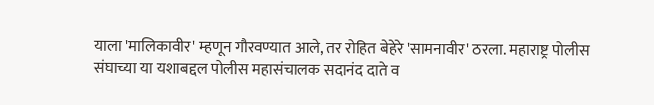याला 'मालिकावीर' म्हणून गौरवण्यात आले, तर रोहित बेहेरे 'सामनावीर' ठरला. महाराष्ट्र पोलीस संघाच्या या यशाबद्दल पोलीस महासंचालक सदानंद दाते व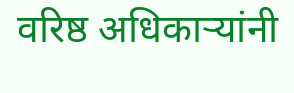वरिष्ठ अधिकाऱ्यांनी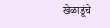खेळाडूंचे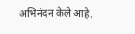अभिनंदन केले आहे.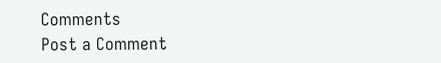Comments
Post a Comment